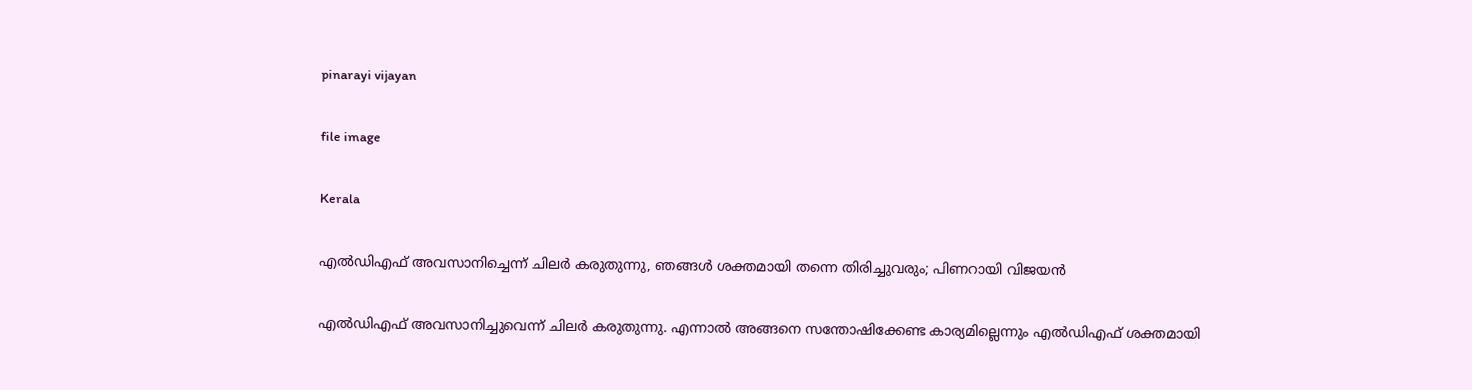pinarayi vijayan

file image

Kerala

എൽഡിഎഫ് അവസാനിച്ചെന്ന് ചിലർ കരുതുന്നു, ഞങ്ങൾ ശക്തമായി തന്നെ തിരിച്ചുവരും; പിണറായി വിജയൻ

എല്‍ഡിഎഫ് അവസാനിച്ചുവെന്ന് ചിലര്‍ കരുതുന്നു. എന്നാല്‍ അങ്ങനെ സന്തോഷിക്കേണ്ട കാര്യമില്ലെന്നും എല്‍ഡിഎഫ് ശക്തമായി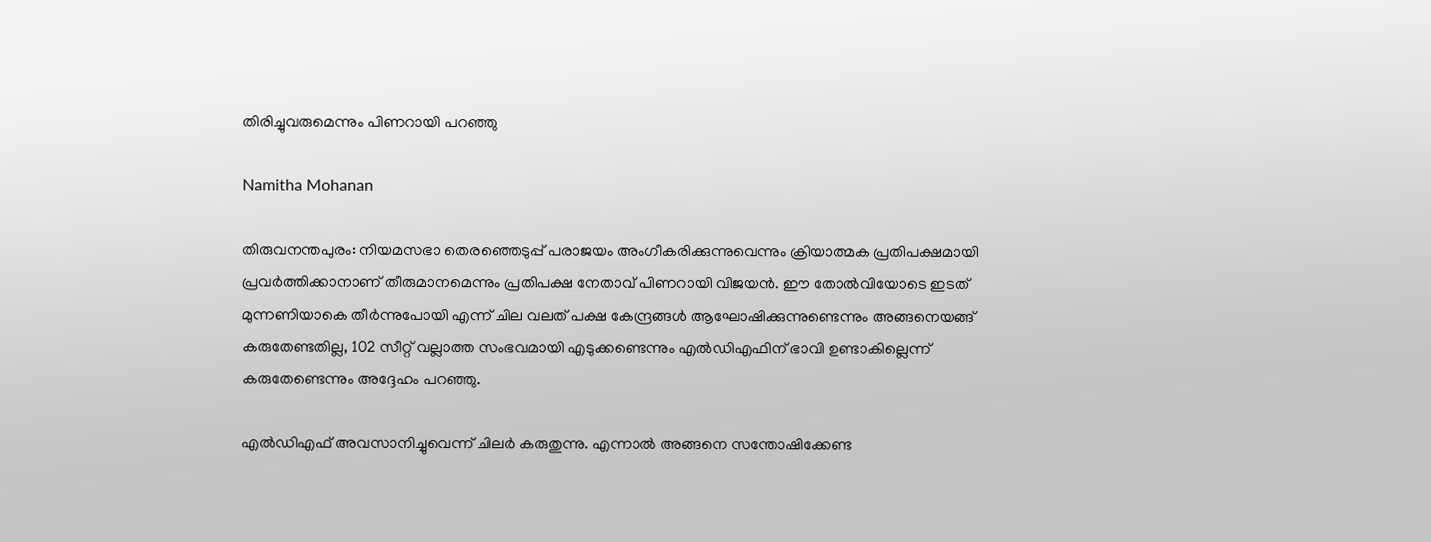തിരിച്ചുവരുമെന്നും പിണറായി പറഞ്ഞു

Namitha Mohanan

തിരുവനന്തപുരം: നിയമസഭാ തെരഞ്ഞെടുപ്പ് പരാജയം അംഗീകരിക്കുന്നുവെന്നും ക്രിയാത്മക പ്രതിപക്ഷമായി പ്രവർത്തിക്കാനാണ് തീരുമാനമെന്നും പ്രതിപക്ഷ നേതാവ് പിണറായി വിജയന്‍. ഈ തോൽവിയോടെ ഇടത് മുന്നണിയാകെ തീർന്നുപോയി എന്ന് ചില വലത് പക്ഷ കേന്ദ്രങ്ങൾ ആഘോഷിക്കുന്നുണ്ടെന്നും അങ്ങനെയങ്ങ് കരുതേണ്ടതില്ല, 102 സീറ്റ് വല്ലാത്ത സംഭവമായി എടുക്കണ്ടെന്നും എല്‍ഡിഎഫിന് ഭാവി ഉണ്ടാകില്ലെന്ന് കരുതേണ്ടെന്നും അദ്ദേഹം പറഞ്ഞു.

എല്‍ഡിഎഫ് അവസാനിച്ചുവെന്ന് ചിലര്‍ കരുതുന്നു. എന്നാല്‍ അങ്ങനെ സന്തോഷിക്കേണ്ട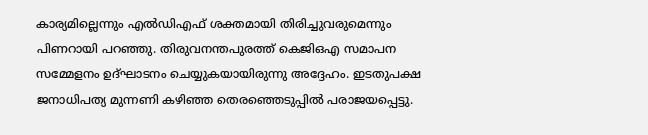കാര്യമില്ലെന്നും എല്‍ഡിഎഫ് ശക്തമായി തിരിച്ചുവരുമെന്നും പിണറായി പറഞ്ഞു. തിരുവനന്തപുരത്ത് കെജിഒഎ സമാപന സമ്മേളനം ഉദ്ഘാടനം ചെയ്യുകയായിരുന്നു അദ്ദേഹം. ഇടതുപക്ഷ ജനാധിപത്യ മുന്നണി കഴിഞ്ഞ തെരഞ്ഞെടുപ്പില്‍ പരാജയപ്പെട്ടു.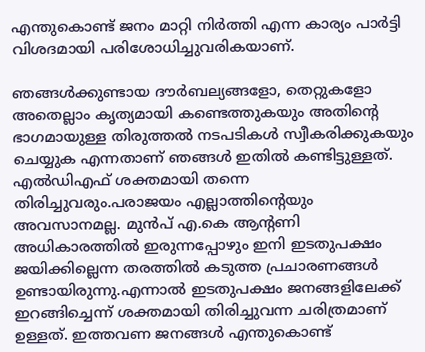എന്തുകൊണ്ട് ജനം മാറ്റി നിര്‍ത്തി എന്ന കാര്യം പാര്‍ട്ടി വിശദമായി പരിശോധിച്ചുവരികയാണ്.

ഞങ്ങള്‍ക്കുണ്ടായ ദൗര്‍ബല്യങ്ങളോ, തെറ്റുകളോ അതെല്ലാം കൃത്യമായി കണ്ടെത്തുകയും അതിന്‍റെ ഭാഗമായുള്ള തിരുത്തല്‍ നടപടികള്‍ സ്വീകരിക്കുകയും ചെയ്യുക എന്നതാണ് ഞങ്ങള്‍ ഇതില്‍ കണ്ടിട്ടുള്ളത്. എല്‍ഡിഎഫ് ശക്തമായി തന്നെ തിരിച്ചുവരും.പരാജയം എല്ലാത്തിന്‍റെയും അവസാനമല്ല. മുന്‍പ് എ.കെ ആന്‍റണി അധികാരത്തില്‍ ഇരുന്നപ്പോഴും ഇനി ഇടതുപക്ഷം ജയിക്കില്ലെന്ന തരത്തില്‍ കടുത്ത പ്രചാരണങ്ങള്‍ ഉണ്ടായിരുന്നു.എന്നാല്‍ ഇടതുപക്ഷം ജനങ്ങളിലേക്ക് ഇറങ്ങിച്ചെന്ന് ശക്തമായി തിരിച്ചുവന്ന ചരിത്രമാണ് ഉള്ളത്. ഇത്തവണ ജനങ്ങള്‍ എന്തുകൊണ്ട്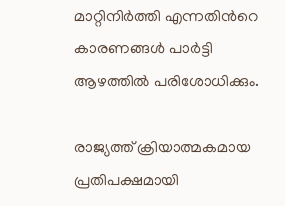മാറ്റിനിര്‍ത്തി എന്നതിന്‍റെ കാരണങ്ങള്‍ പാര്‍ട്ടി ആഴത്തില്‍ പരിശോധിക്കും.

രാജ്യത്ത് ക്രിയാത്മകമായ പ്രതിപക്ഷമായി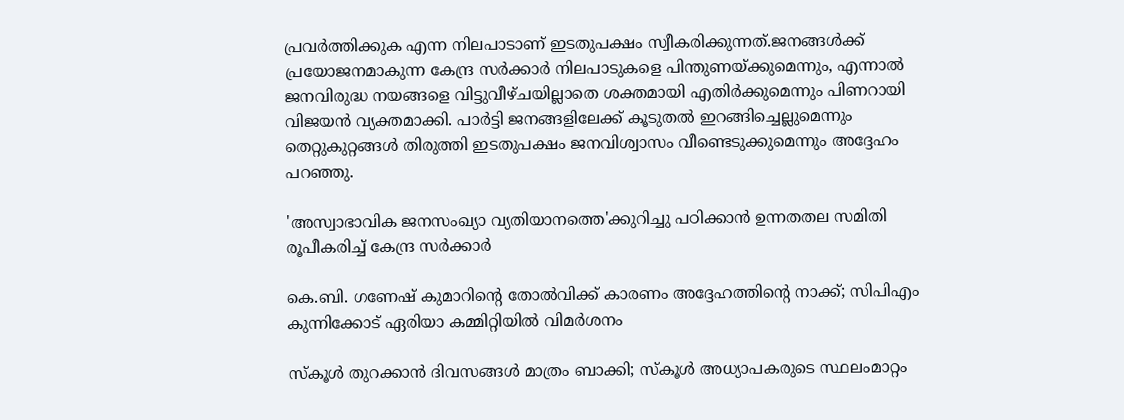പ്രവര്‍ത്തിക്കുക എന്ന നിലപാടാണ് ഇടതുപക്ഷം സ്വീകരിക്കുന്നത്.ജനങ്ങള്‍ക്ക് പ്രയോജനമാകുന്ന കേന്ദ്ര സര്‍ക്കാര്‍ നിലപാടുകളെ പിന്തുണയ്ക്കുമെന്നും, എന്നാല്‍ ജനവിരുദ്ധ നയങ്ങളെ വിട്ടുവീഴ്ചയില്ലാതെ ശക്തമായി എതിര്‍ക്കുമെന്നും പിണറായി വിജയന്‍ വ്യക്തമാക്കി. പാര്‍ട്ടി ജനങ്ങളിലേക്ക് കൂടുതല്‍ ഇറങ്ങിച്ചെല്ലുമെന്നും തെറ്റുകുറ്റങ്ങള്‍ തിരുത്തി ഇടതുപക്ഷം ജനവിശ്വാസം വീണ്ടെടുക്കുമെന്നും അദ്ദേഹം പറഞ്ഞു.

'അസ്വാഭാവിക ജനസംഖ്യാ വ്യതിയാനത്തെ'ക്കുറിച്ചു പഠിക്കാൻ ഉന്നതതല സമിതി രൂപീകരിച്ച് കേന്ദ്ര സർക്കാർ

കെ.ബി. ഗണേഷ് കുമാറിന്‍റെ തോൽവിക്ക് കാരണം അദ്ദേഹത്തിന്‍റെ നാക്ക്; സിപിഎം കുന്നിക്കോട് ഏരിയാ കമ്മിറ്റിയിൽ വിമർശനം

സ്കൂൾ തുറക്കാൻ ദിവസങ്ങൾ മാത്രം ബാക്കി; സ്‌കൂള്‍ അധ്യാപകരുടെ സ്ഥലംമാറ്റം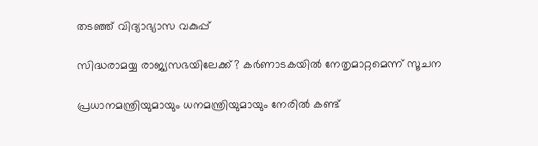തടഞ്ഞ് വിദ്യാഭ്യാസ വകുപ്പ്

സിദ്ധരാമയ്യ രാജ്യസഭയിലേക്ക്? കർണാടകയിൽ നേതൃമാറ്റമെന്ന് സൂചന

പ്രധാനമന്ത്രിയുമായും ധനമന്ത്രിയുമായും നേരിൽ കണ്ട്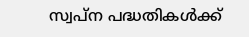സ്വപ്ന പദ്ധതികൾക്ക്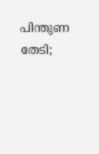പിന്തുണ തേടി;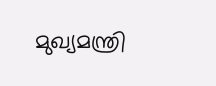മുഖ്യമന്ത്രി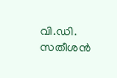വി.ഡി. സതീശൻ